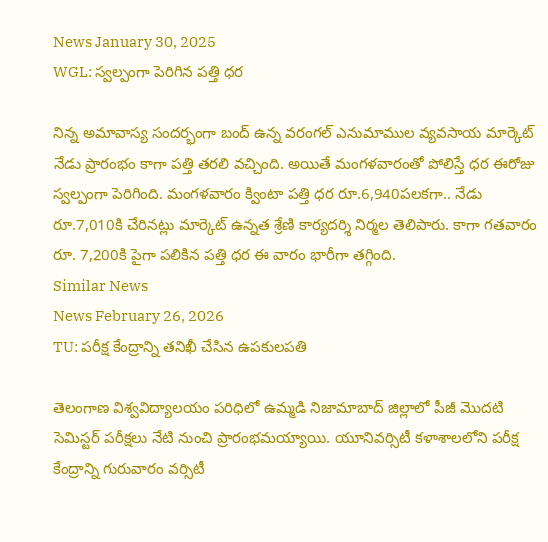News January 30, 2025
WGL: స్వల్పంగా పెరిగిన పత్తి ధర

నిన్న అమావాస్య సందర్భంగా బంద్ ఉన్న వరంగల్ ఎనుమాముల వ్యవసాయ మార్కెట్ నేడు ప్రారంభం కాగా పత్తి తరలి వచ్చింది. అయితే మంగళవారంతో పోలిస్తే ధర ఈరోజు స్వల్పంగా పెరిగింది. మంగళవారం క్వింటా పత్తి ధర రూ.6,940పలకగా.. నేడు రూ.7,010కి చేరినట్లు మార్కెట్ ఉన్నత శ్రేణి కార్యదర్శి నిర్మల తెలిపారు. కాగా గతవారం రూ. 7,200కి పైగా పలికిన పత్తి ధర ఈ వారం భారీగా తగ్గింది.
Similar News
News February 26, 2026
TU: పరీక్ష కేంద్రాన్ని తనిఖీ చేసిన ఉపకులపతి

తెలంగాణ విశ్వవిద్యాలయం పరిధిలో ఉమ్మడి నిజామాబాద్ జిల్లాలో పీజీ మొదటి సెమిస్టర్ పరీక్షలు నేటి నుంచి ప్రారంభమయ్యాయి. యూనివర్సిటీ కళాశాలలోని పరీక్ష కేంద్రాన్ని గురువారం వర్సిటీ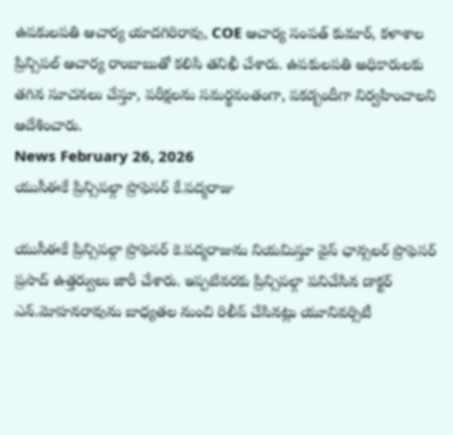ఉపకులపతి ఆచార్య యాదగిరిరావు, COE ఆచార్య సంపత్ కుమార్, కళాశాల ప్రిన్సిపల్ ఆచార్య రాంబాబుతో కలిసి తనిఖీ చేశారు. ఉపకులపతి అధికారులకు తగిన సూచనలు చేస్తూ, పరీక్షలను సమర్థవంతంగా, పకడ్బందీగా నిర్వహించాలని ఆదేశించారు.
News February 26, 2026
యుసీఈకే ప్రిన్సిపల్గా ప్రొఫెసర్ కే.పద్మరాజు

యుసీఈకే ప్రిన్సిపల్గా ప్రొఫెసర్ కె.పద్మరాజును నియమిస్తూ వైస్ ఛాన్సలర్ ప్రొఫెసర్ ప్రసాద్ ఉత్తర్వులు జారీ చేశారు. ఇప్పటివరకు ప్రిన్సిపల్గా పనిచేసిన డాక్టర్ ఎన్.మోహనరావును బాధ్యతల నుంచి రిలీవ్ చేసినట్లు యూనివర్సిటీ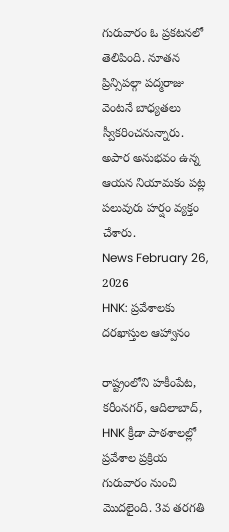గురువారం ఓ ప్రకటనలో తెలిపింది. నూతన ప్రిన్సిపల్గా పద్మరాజు వెంటనే బాధ్యతలు స్వీకరించనున్నారు. అపార అనుభవం ఉన్న ఆయన నియామకం పట్ల పలువురు హర్షం వ్యక్తం చేశారు.
News February 26, 2026
HNK: ప్రవేశాలకు దరఖాస్తుల ఆహ్వానం

రాష్ట్రంలోని హకీంపేట, కరీంనగర్, ఆదిలాబాద్, HNK క్రీడా పాఠశాలల్లో ప్రవేశాల ప్రక్రియ గురువారం నుంచి మొదలైంది. 3వ తరగతి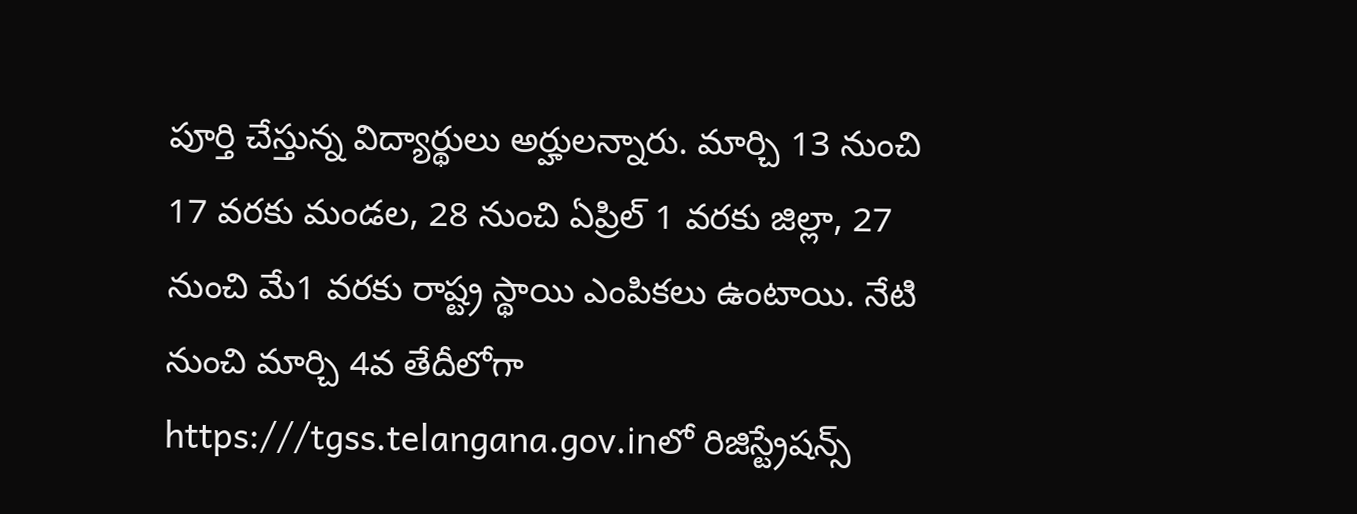పూర్తి చేస్తున్న విద్యార్థులు అర్హులన్నారు. మార్చి 13 నుంచి 17 వరకు మండల, 28 నుంచి ఏప్రిల్ 1 వరకు జిల్లా, 27 నుంచి మే1 వరకు రాష్ట్ర స్థాయి ఎంపికలు ఉంటాయి. నేటి నుంచి మార్చి 4వ తేదీలోగా https:///tgss.telangana.gov.inలో రిజిస్ట్రేషన్స్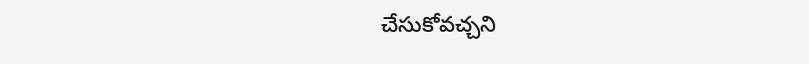చేసుకోవచ్చని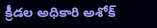క్రీడల అధికారి అశోక్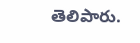తెలిపారు.